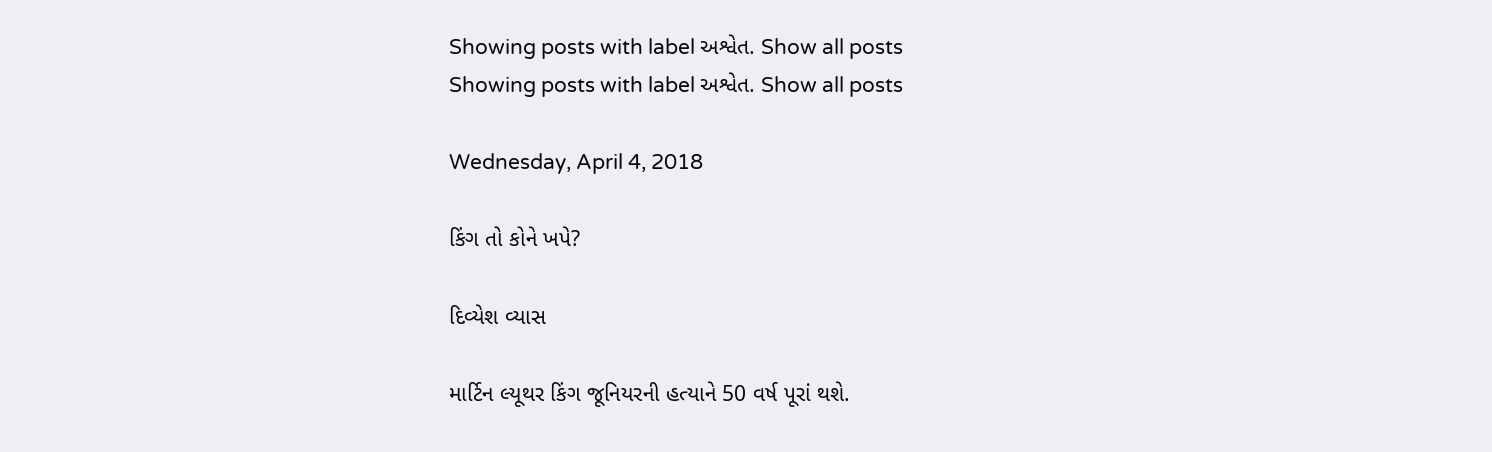Showing posts with label અશ્વેત. Show all posts
Showing posts with label અશ્વેત. Show all posts

Wednesday, April 4, 2018

કિંગ તો કોને ખપે?

દિવ્યેશ વ્યાસ

માર્ટિન લ્યૂથર કિંગ જૂનિયરની હત્યાને 50 વર્ષ પૂરાં થશે.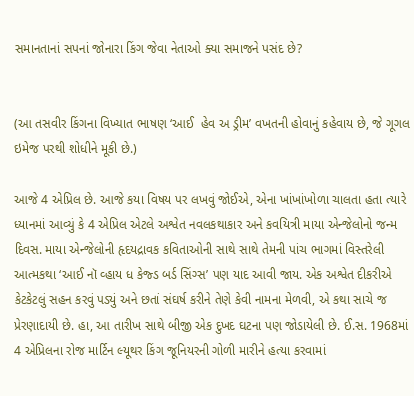સમાનતાનાં સપનાં જોનારા કિંગ જેવા નેતાઓ ક્યા સમાજને પસંદ છે?


(આ તસવીર કિંગના વિખ્યાત ભાષણ ‘આઈ  હેવ અ ડ્રીમ’ વખતની હોવાનું કહેવાય છે, જે ગૂગલ ઇમેજ પરથી શોધીને મૂકી છે.)

આજે 4 એપ્રિલ છે. આજે કયા વિષય પર લખવું જોઈએ, એના ખાંખાંખોળા ચાલતા હતા ત્યારે ધ્યાનમાં આવ્યું કે 4 એપ્રિલ એટલે અશ્વેત નવલકથાકાર અને કવયિત્રી માયા એન્જેલોનો જન્મ દિવસ. માયા એન્જેલોની હૃદયદ્રાવક કવિતાઓની સાથે સાથે તેમની પાંચ ભાગમાં વિસ્તરેલી આત્મકથા ‘આઈ નૉ વ્હાય ધ કેજ્ડ બર્ડ સિંગ્સ’ પણ યાદ આવી જાય. એક અશ્વેત દીકરીએ કેટકેટલું સહન કરવું પડ્યું અને છતાં સંઘર્ષ કરીને તેણે કેવી નામના મેળવી, એ કથા સાચે જ પ્રેરણાદાયી છે. હા, આ તારીખ સાથે બીજી એક દુખદ ઘટના પણ જોડાયેલી છે. ઈ.સ. 1968માં 4 એપ્રિલના રોજ માર્ટિન લ્યૂથર કિંગ જૂનિયરની ગોળી મારીને હત્યા કરવામાં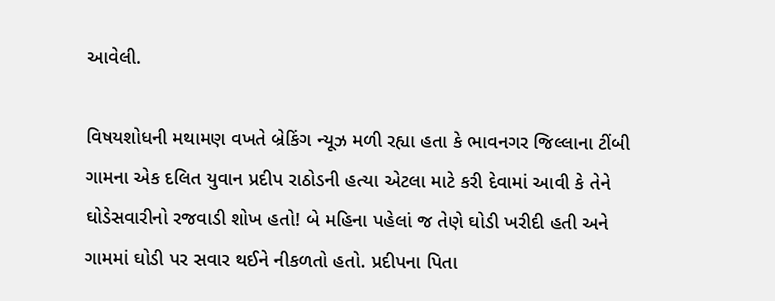આવેલી.

વિષયશોધની મથામણ વખતે બ્રેકિંગ ન્યૂઝ મળી રહ્યા હતા કે ભાવનગર જિલ્લાના ટીંબી ગામના એક દલિત યુવાન પ્રદીપ રાઠોડની હત્યા એટલા માટે કરી દેવામાં આવી કે તેને ઘોડેસવારીનો રજવાડી શોખ હતો! બે મહિના પહેલાં જ તેણે ઘોડી ખરીદી હતી અને ગામમાં ઘોડી પર સવાર થઈને નીકળતો હતો. પ્રદીપના પિતા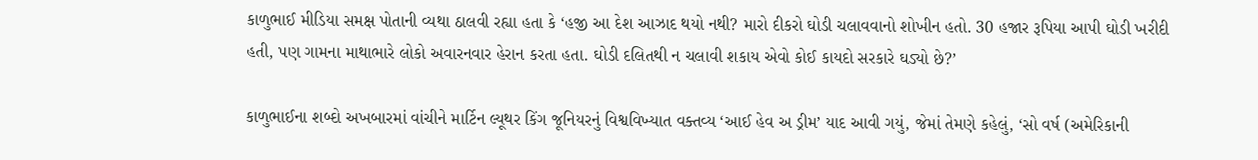કાળુભાઈ મીડિયા સમક્ષ પોતાની વ્યથા ઠાલવી રહ્યા હતા કે ‘હજી આ દેશ આઝાદ થયો નથી? મારો દીકરો ઘોડી ચલાવવાનો શોખીન હતો. 30 હજાર રૂપિયા આપી ઘોડી ખરીદી હતી, પણ ગામના માથાભારે લોકો અવારનવાર હેરાન કરતા હતા. ઘોડી દલિતથી ન ચલાવી શકાય એવો કોઈ કાયદો સરકારે ઘડ્યો છે?’

કાળુભાઈના શબ્દો અખબારમાં વાંચીને માર્ટિન લ્યૂથર કિંગ જૂનિયરનું વિશ્વવિખ્યાત વક્તવ્ય ‘આઈ હેવ અ ડ્રીમ’ યાદ આવી ગયું, જેમાં તેમણે કહેલું, ‘સો વર્ષ (અમેરિકાની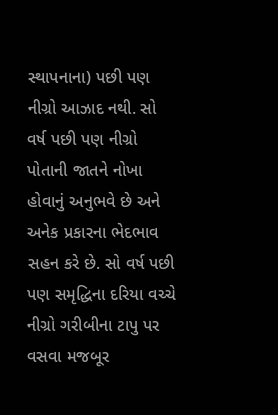સ્થાપનાના) પછી પણ નીગ્રો આઝાદ નથી. સો વર્ષ પછી પણ નીગ્રો પોતાની જાતને નોખા હોવાનું અનુભવે છે અને અનેક પ્રકારના ભેદભાવ સહન કરે છે. સો વર્ષ પછી પણ સમૃદ્ધિના દરિયા વચ્ચે નીગ્રો ગરીબીના ટાપુ પર વસવા મજબૂર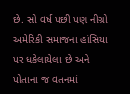છે. સો વર્ષ પછી પણ નીગ્રો અમેરિકી સમાજના હાંસિયા પર ધકેલાયેલા છે અને પોતાના જ વતનમાં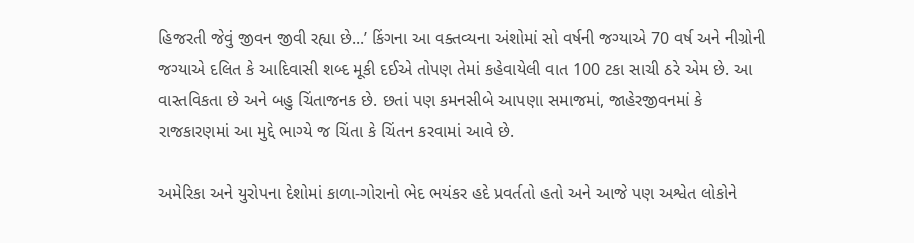હિજરતી જેવું જીવન જીવી રહ્યા છે...’ કિંગના આ વક્તવ્યના અંશોમાં સો વર્ષની જગ્યાએ 70 વર્ષ અને નીગ્રોની જગ્યાએ દલિત કે આદિવાસી શબ્દ મૂકી દઈએ તોપણ તેમાં કહેવાયેલી વાત 100 ટકા સાચી ઠરે એમ છે. આ વાસ્તવિકતા છે અને બહુ ચિંતાજનક છે. છતાં પણ કમનસીબે આપણા સમાજમાં, જાહેરજીવનમાં કે રાજકારણમાં આ મુદ્દે ભાગ્યે જ ચિંતા કે ચિંતન કરવામાં આવે છે.

અમેરિકા અને યુરોપના દેશોમાં કાળા-ગોરાનો ભેદ ભયંકર હદે પ્રવર્તતો હતો અને આજે પણ અશ્વેત લોકોને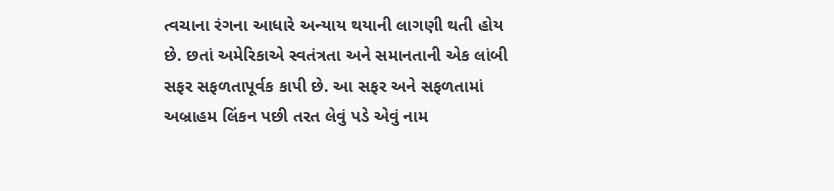ત્વચાના રંગના આધારે અન્યાય થયાની લાગણી થતી હોય છે. છતાં અમેરિકાએ સ્વતંત્રતા અને સમાનતાની એક લાંબી સફર સફળતાપૂર્વક કાપી છે. આ સફર અને સફળતામાં અબ્રાહમ લિંકન પછી તરત લેવું પડે એવું નામ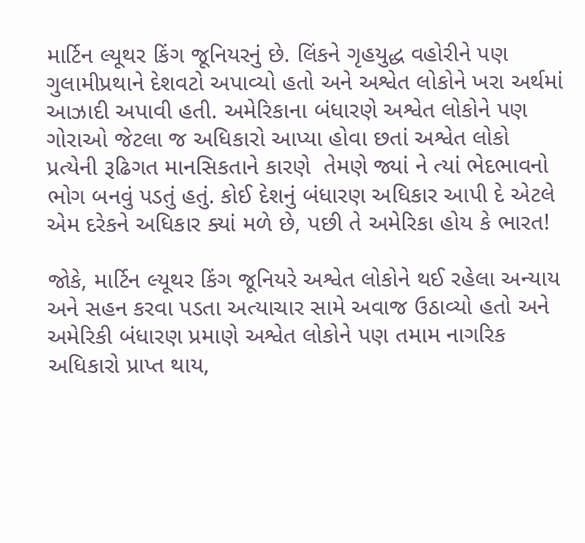માર્ટિન લ્યૂથર કિંગ જૂનિયરનું છે. લિંકને ગૃહયુદ્ધ વહોરીને પણ ગુલામીપ્રથાને દેશવટો અપાવ્યો હતો અને અશ્વેત લોકોને ખરા અર્થમાં આઝાદી અપાવી હતી. અમેરિકાના બંધારણે અશ્વેત લોકોને પણ ગોરાઓ જેટલા જ અધિકારો આપ્યા હોવા છતાં અશ્વેત લોકો પ્રત્યેની રૂઢિગત માનસિકતાને કારણે  તેમણે જ્યાં ને ત્યાં ભેદભાવનો ભોગ બનવું પડતું હતું. કોઈ દેશનું બંધારણ અધિકાર આપી દે એટલે એમ દરેકને અધિકાર ક્યાં મળે છે, પછી તે અમેરિકા હોય કે ભારત!

જોકે, માર્ટિન લ્યૂથર કિંગ જૂનિયરે અશ્વેત લોકોને થઈ રહેલા અન્યાય અને સહન કરવા પડતા અત્યાચાર સામે અવાજ ઉઠાવ્યો હતો અને અમેરિકી બંધારણ પ્રમાણે અશ્વેત લોકોને પણ તમામ નાગરિક અધિકારો પ્રાપ્ત થાય,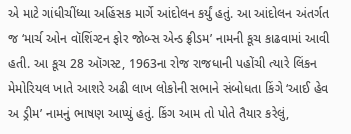એ માટે ગાંધીચીંધ્યા અહિંસક માર્ગે આંદોલન કર્યું હતું. આ આંદોલન અંતર્ગત જ ‘માર્ચ ઓન વૉશિંગ્ટન ફોર જોબ્સ એન્ડ ફ્રીડમ’ નામની કૂચ કાઢવામાં આવી હતી. આ કૂચ 28 ઑગસ્ટ, 1963ના રોજ રાજધાની પહોંચી ત્યારે લિંકન મેમોરિયલ ખાતે આશરે અઢી લાખ લોકોની સભાને સંબોધતા કિંગે ‘આઈ હેવ અ ડ્રીમ’ નામનું ભાષણ આપ્યું હતું. કિંગ આમ તો પોતે તૈયાર કરેલું,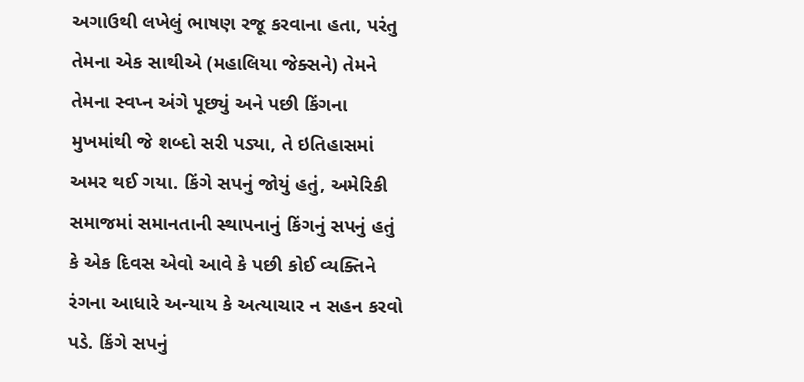અગાઉથી લખેલું ભાષણ રજૂ કરવાના હતા, પરંતુ તેમના એક સાથીએ (મહાલિયા જેક્સને) તેમને તેમના સ્વપ્ન અંગે પૂછ્યું અને પછી કિંગના મુખમાંથી જે શબ્દો સરી પડ્યા, તે ઇતિહાસમાં અમર થઈ ગયા. કિંગે સપનું જોયું હતું, અમેરિકી સમાજમાં સમાનતાની સ્થાપનાનું કિંગનું સપનું હતું કે એક દિવસ એવો આવે કે પછી કોઈ વ્યક્તિને રંગના આધારે અન્યાય કે અત્યાચાર ન સહન કરવો પડે. કિંગે સપનું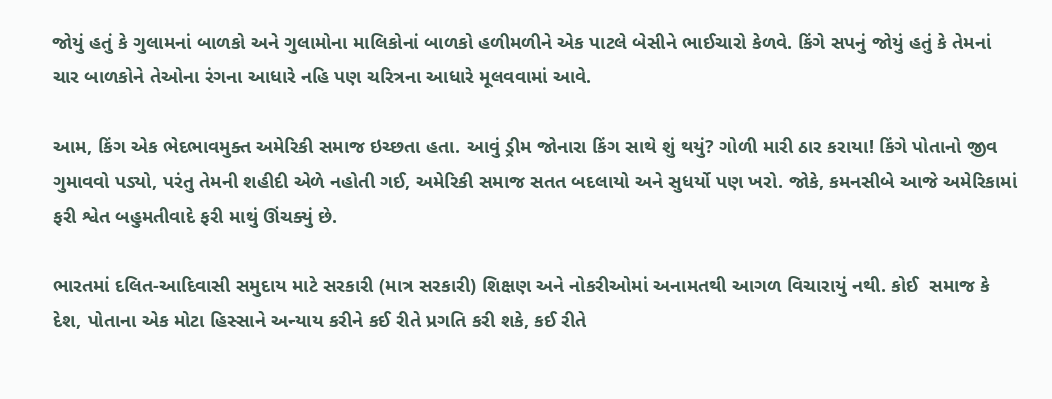જોયું હતું કે ગુલામનાં બાળકો અને ગુલામોના માલિકોનાં બાળકો હળીમળીને એક પાટલે બેસીને ભાઈચારો કેળવે. કિંગે સપનું જોયું હતું કે તેમનાં ચાર બાળકોને તેઓના રંગના આધારે નહિ પણ ચરિત્રના આધારે મૂલવવામાં આવે.

આમ, કિંગ એક ભેદભાવમુક્ત અમેરિકી સમાજ ઇચ્છતા હતા. આવું ડ્રીમ જોનારા કિંગ સાથે શું થયું? ગોળી મારી ઠાર કરાયા! કિંગે પોતાનો જીવ ગુમાવવો પડ્યો, પરંતુ તેમની શહીદી એળે નહોતી ગઈ, અમેરિકી સમાજ સતત બદલાયો અને સુધર્યો પણ ખરો. જોકે, કમનસીબે આજે અમેરિકામાં ફરી શ્વેત બહુમતીવાદે ફરી માથું ઊંચક્યું છે.

ભારતમાં દલિત-આદિવાસી સમુદાય માટે સરકારી (માત્ર સરકારી) શિક્ષણ અને નોકરીઓમાં અનામતથી આગળ વિચારાયું નથી. કોઈ  સમાજ કે દેશ, પોતાના એક મોટા હિસ્સાને અન્યાય કરીને કઈ રીતે પ્રગતિ કરી શકે, કઈ રીતે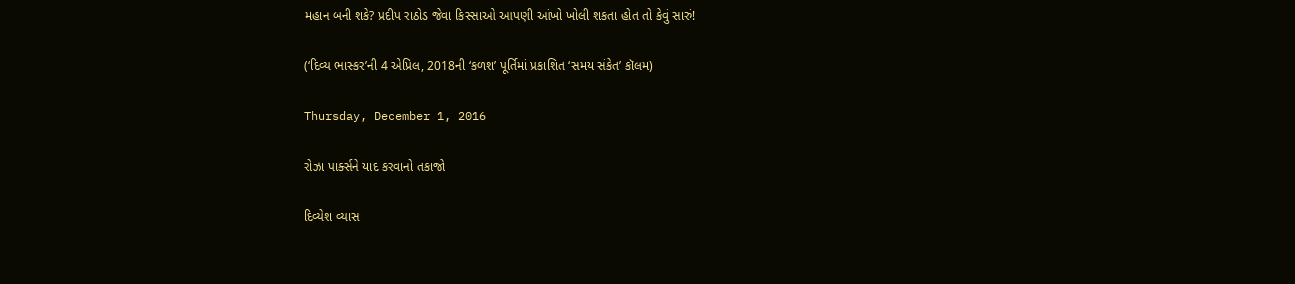મહાન બની શકે? પ્રદીપ રાઠોડ જેવા કિસ્સાઓ આપણી આંખો ખોલી શકતા હોત તો કેવું સારું!

(‘દિવ્ય ભાસ્કર’ની 4 એપ્રિલ, 2018ની ‘કળશ’ પૂર્તિમાં પ્રકાશિત ‘સમય સંકેત’ કૉલમ)

Thursday, December 1, 2016

રોઝા પાર્ક્સને યાદ કરવાનો તકાજો

દિવ્યેશ વ્યાસ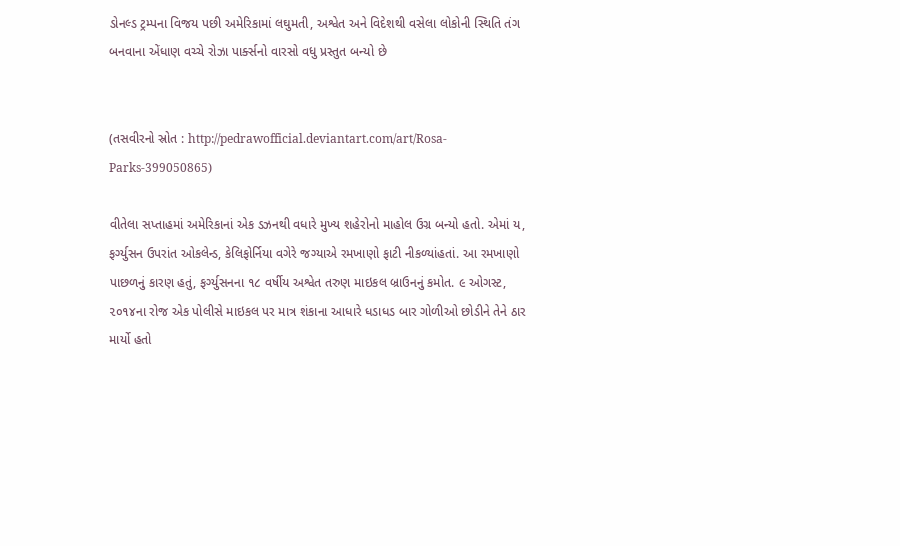ડોનલ્ડ ટ્રમ્પના વિજય પછી અમેરિકામાં લઘુમતી, અશ્વેત અને વિદેશથી વસેલા લોકોની સ્થિતિ તંગ બનવાના એંધાણ વચ્ચે રોઝા પાર્ક્સનો વારસો વધુ પ્રસ્તુત બન્યો છે


(તસવીરનો સ્રોત : http://pedrawofficial.deviantart.com/art/Rosa-Parks-399050865)

વીતેલા સપ્તાહમાં અમેરિકાનાં એક ડઝનથી વધારે મુખ્ય શહેરોનો માહોલ ઉગ્ર બન્યો હતો. એમાં ય, ફર્ગ્યુસન ઉપરાંત ઓકલેન્ડ, કેલિફોર્નિયા વગેરે જગ્યાએ રમખાણો ફાટી નીકળ્યાંહતાં. આ રમખાણો પાછળનું કારણ હતું, ફર્ગ્યુસનના ૧૮ વર્ષીય અશ્વેત તરુણ માઇકલ બ્રાઉનનું કમોત. ૯ ઓગસ્ટ, ૨૦૧૪ના રોજ એક પોલીસે માઇકલ પર માત્ર શંકાના આધારે ધડાધડ બાર ગોળીઓ છોડીને તેને ઠાર માર્યો હતો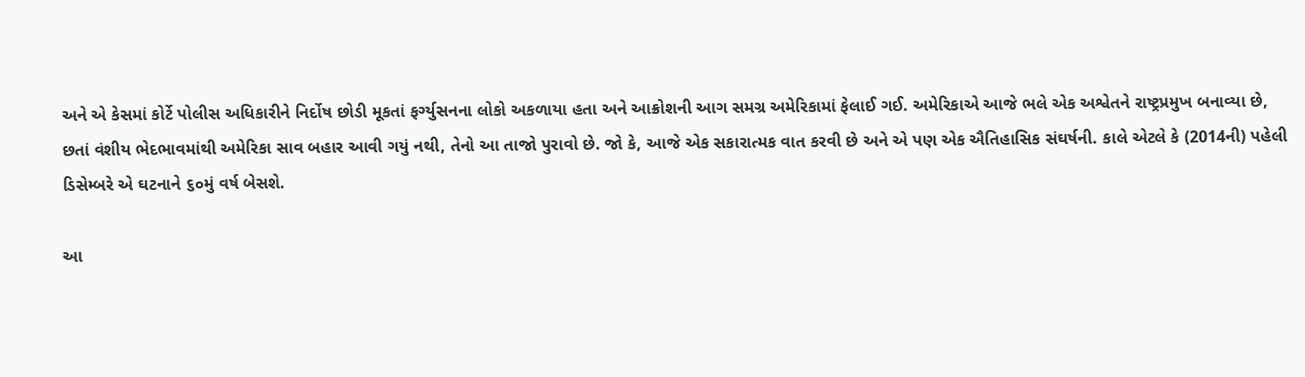અને એ કેસમાં કોર્ટે પોલીસ અધિકારીને નિર્દોષ છોડી મૂકતાં ફર્ગ્યુસનના લોકો અકળાયા હતા અને આક્રોશની આગ સમગ્ર અમેરિકામાં ફેલાઈ ગઈ. અમેરિકાએ આજે ભલે એક અશ્વેતને રાષ્ટ્રપ્રમુખ બનાવ્યા છે, છતાં વંશીય ભેદભાવમાંથી અમેરિકા સાવ બહાર આવી ગયું નથી, તેનો આ તાજો પુરાવો છે. જો કે, આજે એક સકારાત્મક વાત કરવી છે અને એ પણ એક ઐતિહાસિક સંઘર્ષની. કાલે એટલે કે (2014ની) પહેલી ડિસેમ્બરે એ ઘટનાને ૬૦મું વર્ષ બેસશે.

આ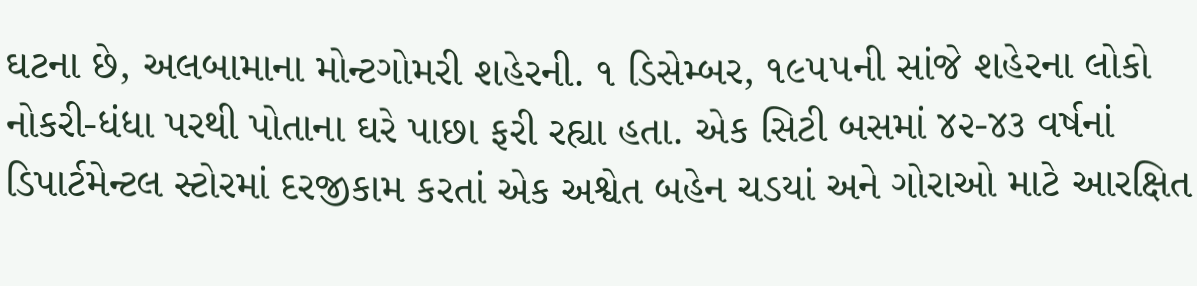ઘટના છે, અલબામાના મોન્ટગોમરી શહેરની. ૧ ડિસેમ્બર, ૧૯૫૫ની સાંજે શહેરના લોકો નોકરી-ધંધા પરથી પોતાના ઘરે પાછા ફરી રહ્યા હતા. એક સિટી બસમાં ૪૨-૪૩ વર્ષનાં ડિપાર્ટમેન્ટલ સ્ટોરમાં દરજીકામ કરતાં એક અશ્વેત બહેન ચડયાં અને ગોરાઓ માટે આરક્ષિત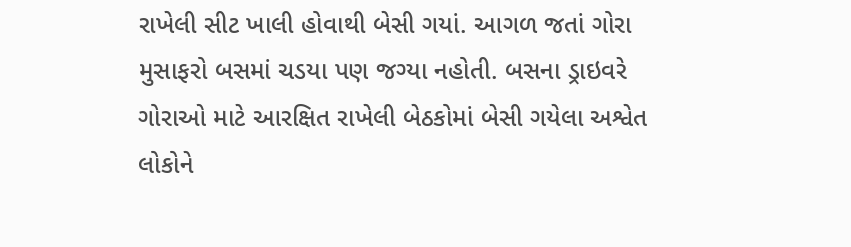રાખેલી સીટ ખાલી હોવાથી બેસી ગયાં. આગળ જતાં ગોરા મુસાફરો બસમાં ચડયા પણ જગ્યા નહોતી. બસના ડ્રાઇવરે ગોરાઓ માટે આરક્ષિત રાખેલી બેઠકોમાં બેસી ગયેલા અશ્વેત લોકોને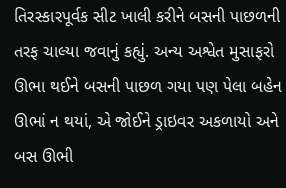તિરસ્કારપૂર્વક સીટ ખાલી કરીને બસની પાછળની તરફ ચાલ્યા જવાનું કહ્યું. અન્ય અશ્વેત મુસાફરો ઊભા થઈને બસની પાછળ ગયા પણ પેલા બહેન ઊભાં ન થયાં, એ જોઈને ડ્રાઇવર અકળાયો અને બસ ઊભી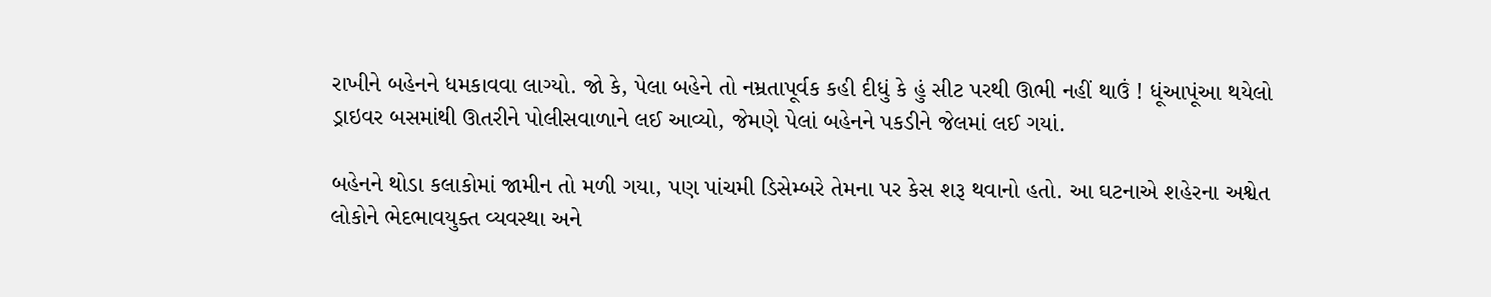રાખીને બહેનને ધમકાવવા લાગ્યો. જો કે, પેલા બહેને તો નમ્રતાપૂર્વક કહી દીધું કે હું સીટ પરથી ઊભી નહીં થાઉં ! ધૂંઆપૂંઆ થયેલો ડ્રાઇવર બસમાંથી ઊતરીને પોલીસવાળાને લઈ આવ્યો, જેમણે પેલાં બહેનને પકડીને જેલમાં લઈ ગયાં.

બહેનને થોડા કલાકોમાં જામીન તો મળી ગયા, પણ પાંચમી ડિસેમ્બરે તેમના પર કેસ શરૂ થવાનો હતો. આ ઘટનાએ શહેરના અશ્વેત લોકોને ભેદભાવયુક્ત વ્યવસ્થા અને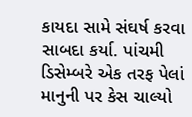કાયદા સામે સંઘર્ષ કરવા સાબદા કર્યા. પાંચમી ડિસેમ્બરે એક તરફ પેલાં માનુની પર કેસ ચાલ્યો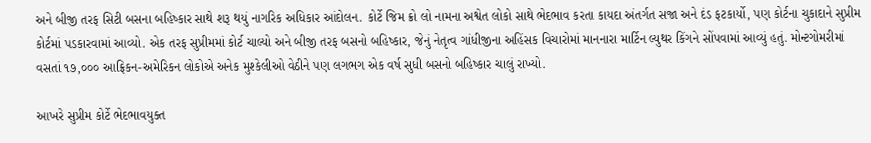અને બીજી તરફ સિટી બસના બહિષ્કાર સાથે શરૂ થયું નાગરિક અધિકાર આંદોલન. કોર્ટે જિમ ક્રો લો નામના અશ્વેત લોકો સાથે ભેદભાવ કરતા કાયદા અંતર્ગત સજા અને દંડ ફટકાર્યો, પણ કોર્ટના ચુકાદાને સુપ્રીમ કોર્ટમાં પડકારવામાં આવ્યો. એક તરફ સુપ્રીમમાં કોર્ટ ચાલ્યો અને બીજી તરફ બસનો બહિષ્કાર, જેનું નેતૃત્વ ગાંધીજીના અહિંસક વિચારોમાં માનનારા માર્ટિન લ્યુથર કિંગને સોંપવામાં આવ્યું હતું. મોન્ટગોમરીમાં વસતાં ૧૭,૦૦૦ આફ્રિકન-અમેરિકન લોકોએ અનેક મુશ્કેલીઓ વેઠીને પણ લગભગ એક વર્ષ સુધી બસનો બહિષ્કાર ચાલું રાખ્યો.

આખરે સુપ્રીમ કોર્ટે ભેદભાવયુક્ત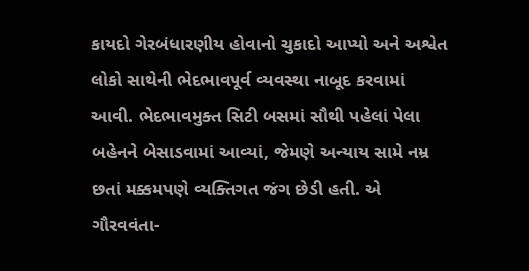કાયદો ગેરબંધારણીય હોવાનો ચુકાદો આપ્યો અને અશ્વેત લોકો સાથેની ભેદભાવપૂર્વ વ્યવસ્થા નાબૂદ કરવામાં આવી. ભેદભાવમુક્ત સિટી બસમાં સૌથી પહેલાં પેલા બહેનને બેસાડવામાં આવ્યાં, જેમણે અન્યાય સામે નમ્ર છતાં મક્કમપણે વ્યક્તિગત જંગ છેડી હતી. એ ગૌરવવંતા-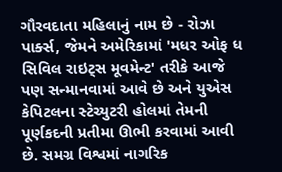ગૌરવદાતા મહિલાનું નામ છે - રોઝા પાર્ક્સ, જેમને અમેરિકામાં 'મધર ઓફ ધ સિવિલ રાઇટ્સ મૂવમેન્ટ' તરીકે આજે પણ સન્માનવામાં આવે છે અને યુએસ કેપિટલના સ્ટેચ્યુટરી હોલમાં તેમની પૂર્ણકદની પ્રતીમા ઊભી કરવામાં આવી છે. સમગ્ર વિશ્વમાં નાગરિક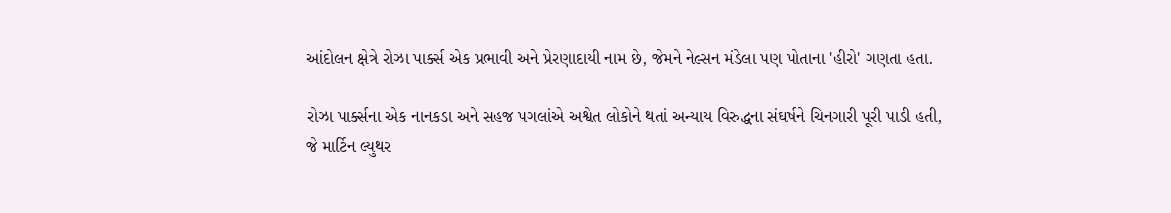આંદોલન ક્ષેત્રે રોઝા પાર્ક્સ એક પ્રભાવી અને પ્રેરણાદાયી નામ છે, જેમને નેલ્સન મંડેલા પણ પોતાના 'હીરો' ગણતા હતા.

રોઝા પાર્ક્સના એક નાનકડા અને સહજ પગલાંએ અશ્વેત લોકોને થતાં અન્યાય વિરુદ્ધના સંઘર્ષને ચિનગારી પૂરી પાડી હતી, જે માર્ટિન લ્યુથર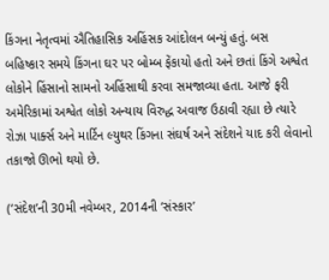કિંગના નેતૃત્વમાં ઐતિહાસિક અહિંસક આંદોલન બન્યું હતું. બસ બહિષ્કાર સમયે કિંગના ઘર પર બોમ્બ ફેંકાયો હતો અને છતાં કિંગે અશ્વેત લોકોને હિંસાનો સામનો અહિંસાથી કરવા સમજાવ્યા હતા. આજે ફરી અમેરિકામાં અશ્વેત લોકો અન્યાય વિરુદ્ધ અવાજ ઉઠાવી રહ્યા છે ત્યારે રોઝા પાર્ક્સ અને માર્ટિન લ્યુથર કિંગના સંઘર્ષ અને સંદેશને યાદ કરી લેવાનો તકાજો ઊભો થયો છે.

(‘સંદેશ’ની 30મી નવેમ્બર, 2014ની ‘સંસ્કાર’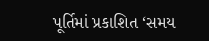પૂર્તિમાં પ્રકાશિત ‘સમય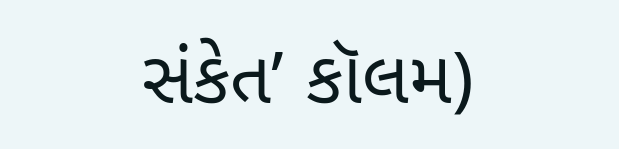સંકેત’ કૉલમ)